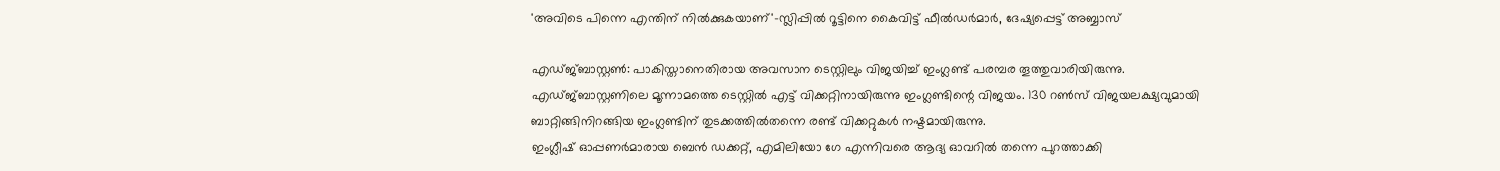'അവിടെ പിന്നെ എന്തിന് നിൽക്കുകയാണ്'-സ്ലിപ്പിൽ റൂട്ടിനെ കൈവിട്ട് ഫീൽഡർമാർ, ദേഷ്യപ്പെട്ട് അബ്ബാസ്

എഡ്ജ്ബാസ്റ്റൺ: പാകിസ്താനെതിരായ അവസാന ടെസ്റ്റിലും വിജയിച്ച് ഇംഗ്ലണ്ട് പരമ്പര തൂത്തുവാരിയിരുന്നു. എഡ്ജ്ബാസ്റ്റണിലെ മൂന്നാമത്തെ ടെസ്റ്റിൽ എട്ട് വിക്കറ്റിനായിരുന്നു ഇംഗ്ലണ്ടിന്റെ വിജയം. 130 റൺസ് വിജയലക്ഷ്യവുമായി ബാറ്റിങ്ങിനിറങ്ങിയ ഇംഗ്ലണ്ടിന് തുടക്കത്തിൽതന്നെ രണ്ട് വിക്കറ്റുകൾ നഷ്ടമായിരുന്നു.
ഇംഗ്ലീഷ് ഓപ്പണർമാരായ ബെൻ ഡക്കറ്റ്, എമിലിയോ ഗേ എന്നിവരെ ആദ്യ ഓവറിൽ തന്നെ പുറത്താക്കി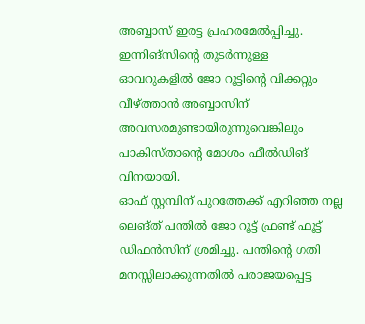അബ്ബാസ് ഇരട്ട പ്രഹരമേൽപ്പിച്ചു. ഇന്നിങ്സിന്റെ തുടർന്നുള്ള ഓവറുകളിൽ ജോ റൂട്ടിന്റെ വിക്കറ്റും വീഴ്ത്താൻ അബ്ബാസിന് അവസരമുണ്ടായിരുന്നുവെങ്കിലും പാകിസ്താന്റെ മോശം ഫീൽഡിങ് വിനയായി.
ഓഫ് സ്റ്റമ്പിന് പുറത്തേക്ക് എറിഞ്ഞ നല്ല ലെങ്ത് പന്തിൽ ജോ റൂട്ട് ഫ്രണ്ട് ഫൂട്ട് ഡിഫൻസിന് ശ്രമിച്ചു. പന്തിന്റെ ഗതി മനസ്സിലാക്കുന്നതിൽ പരാജയപ്പെട്ട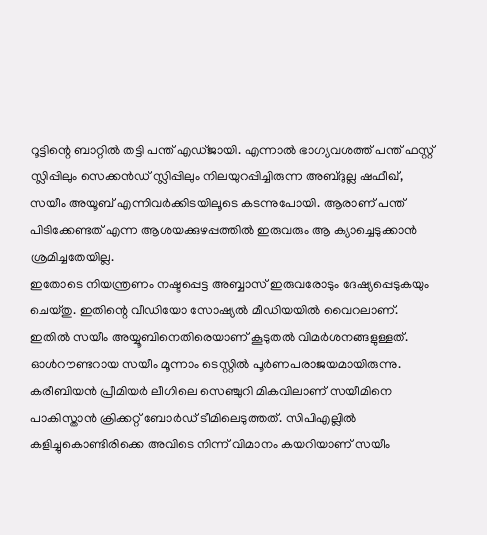റൂട്ടിന്റെ ബാറ്റിൽ തട്ടി പന്ത് എഡ്ജായി. എന്നാൽ ഭാഗ്യവശത്ത് പന്ത് ഫസ്റ്റ് സ്ലിപ്പിലും സെക്കൻഡ് സ്ലിപ്പിലും നിലയുറപ്പിച്ചിരുന്ന അബ്ദുല്ല ഷഫീഖ്, സയീം അയൂബ് എന്നിവർക്കിടയിലൂടെ കടന്നുപോയി. ആരാണ് പന്ത് പിടിക്കേണ്ടത് എന്ന ആശയക്കുഴപ്പത്തിൽ ഇരുവരും ആ ക്യാച്ചെടുക്കാൻ ശ്രമിച്ചതേയില്ല.
ഇതോടെ നിയന്ത്രണം നഷ്ടപ്പെട്ട അബ്ബാസ് ഇരുവരോടും ദേഷ്യപ്പെടുകയും ചെയ്തു. ഇതിന്റെ വീഡിയോ സോഷ്യൽ മീഡിയയിൽ വൈറലാണ്. ഇതിൽ സയീം അയ്യൂബിനെതിരെയാണ് കൂടുതൽ വിമർശനങ്ങളുള്ളത്. ഓൾറൗണ്ടറായ സയീം മൂന്നാം ടെസ്റ്റിൽ പൂർണപരാജയമായിരുന്നു. കരീബിയൻ പ്രീമിയർ ലീഗിലെ സെഞ്ചുറി മികവിലാണ് സയീമിനെ പാകിസ്താൻ ക്രിക്കറ്റ് ബോർഡ് ടീമിലെടുത്തത്. സിപിഎല്ലിൽ കളിച്ചുകൊണ്ടിരിക്കെ അവിടെ നിന്ന് വിമാനം കയറിയാണ് സയീം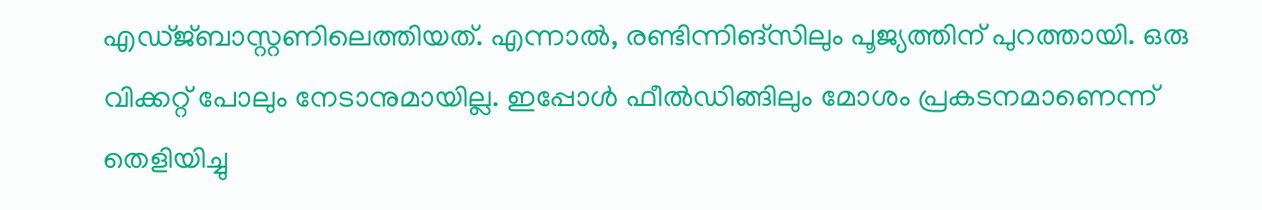എഡ്ജ്ബാസ്റ്റണിലെത്തിയത്. എന്നാൽ, രണ്ടിന്നിങ്സിലും പൂജ്യത്തിന് പുറത്തായി. ഒരു വിക്കറ്റ് പോലും നേടാനുമായില്ല. ഇപ്പോൾ ഫീൽഡിങ്ങിലും മോശം പ്രകടനമാണെന്ന് തെളിയിച്ചു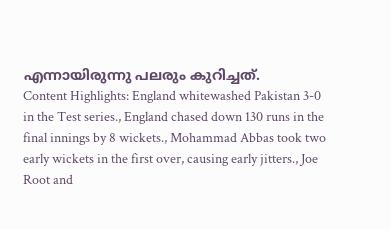എന്നായിരുന്നു പലരും കുറിച്ചത്.
Content Highlights: England whitewashed Pakistan 3-0 in the Test series., England chased down 130 runs in the final innings by 8 wickets., Mohammad Abbas took two early wickets in the first over, causing early jitters., Joe Root and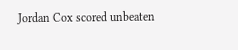Jordan Cox scored unbeaten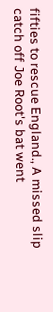fifties to rescue England., A missed slip catch off Joe Root's bat went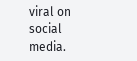viral on social media.